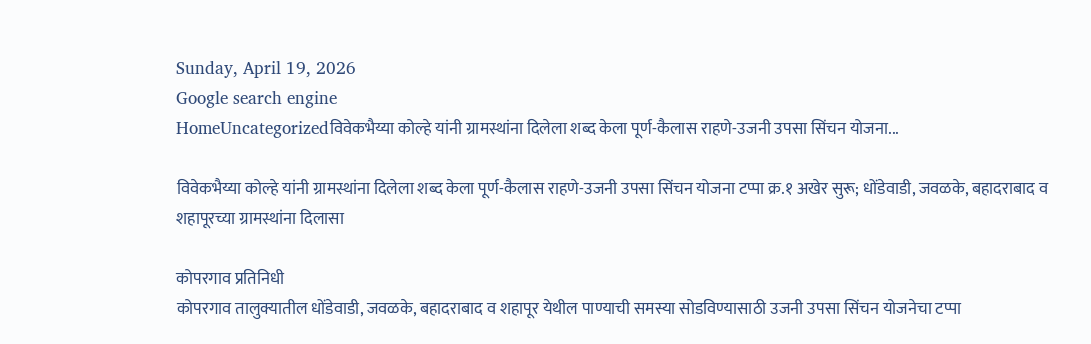Sunday, April 19, 2026
Google search engine
HomeUncategorizedविवेकभैय्या कोल्हे यांनी ग्रामस्थांना दिलेला शब्द केला पूर्ण-कैलास राहणे-उजनी उपसा सिंचन योजना...

विवेकभैय्या कोल्हे यांनी ग्रामस्थांना दिलेला शब्द केला पूर्ण-कैलास राहणे-उजनी उपसा सिंचन योजना टप्पा क्र.१ अखेर सुरू; धोंडेवाडी, जवळके, बहादराबाद व शहापूरच्या ग्रामस्थांना दिलासा

कोपरगाव प्रतिनिधी
कोपरगाव तालुक्यातील धोंडेवाडी, जवळके, बहादराबाद व शहापूर येथील पाण्याची समस्या सोडविण्यासाठी उजनी उपसा सिंचन योजनेचा टप्पा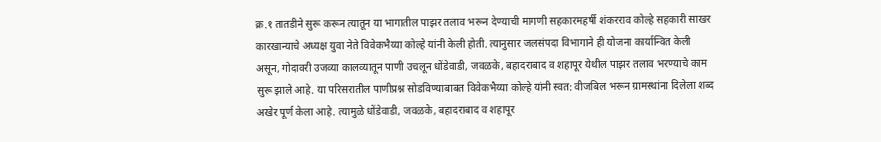क्र.१ तातडीने सुरू करून त्यातून या भागातील पाझर तलाव भरून देण्याची मागणी सहकारमहर्षी शंकरराव कोल्हे सहकारी साखर कारखान्याचे अध्यक्ष युवा नेते विवेकभैय्या कोल्हे यांनी केली होती. त्यानुसार जलसंपदा विभागाने ही योजना कार्यान्वित केली असून, गोदावरी उजव्या कालव्यातून पाणी उचलून धोंडेवाडी, जवळके, बहादराबाद व शहापूर येथील पाझर तलाव भरण्याचे काम सुरू झाले आहे. या परिसरातील पाणीप्रश्न सोडविण्याबाबत विवेकभैय्या कोल्हे यांनी स्वत: वीजबिल भरून ग्रामस्थांना दिलेला शब्द अखेर पूर्ण केला आहे. त्यामुळे धोंडेवाडी, जवळके, बहादराबाद व शहापूर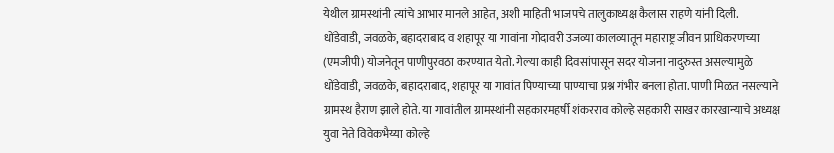येथील ग्रामस्थांनी त्यांचे आभार मानले आहेत, अशी माहिती भाजपचे तालुकाध्यक्ष कैलास राहणे यांनी दिली.
धोंडेवाडी, जवळके, बहादराबाद व शहापूर या गावांना गोदावरी उजव्या कालव्यातून महाराष्ट्र जीवन प्राधिकरणच्या (एमजीपी) योजनेतून पाणीपुरवठा करण्यात येतो. गेल्या काही दिवसांपासून सदर योजना नादुरुस्त असल्यामुळे धोंडेवाडी, जवळके, बहादराबाद, शहापूर या गावांत पिण्याच्या पाण्याचा प्रश्न गंभीर बनला होता. पाणी मिळत नसल्याने ग्रामस्थ हैराण झाले होते. या गावांतील ग्रामस्थांनी सहकारमहर्षी शंकरराव कोल्हे सहकारी साखर कारखान्याचे अध्यक्ष युवा नेते विवेकभैय्या कोल्हे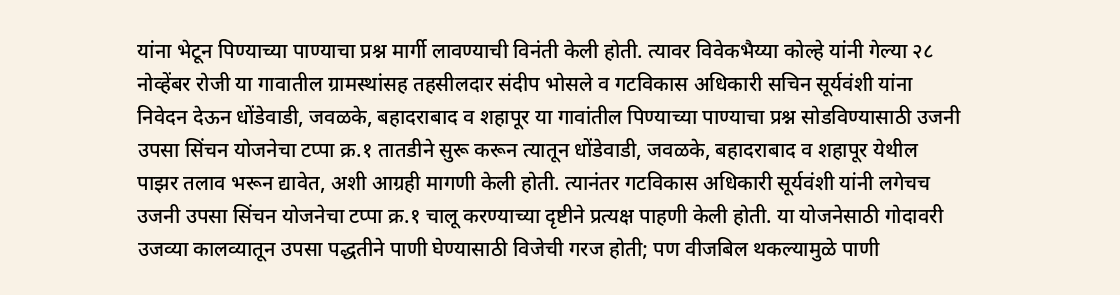यांना भेटून पिण्याच्या पाण्याचा प्रश्न मार्गी लावण्याची विनंती केली होती. त्यावर विवेकभैय्या कोल्हे यांनी गेल्या २८ नोव्हेंबर रोजी या गावातील ग्रामस्थांसह तहसीलदार संदीप भोसले व गटविकास अधिकारी सचिन सूर्यवंशी यांना निवेदन देऊन धोंडेवाडी, जवळके, बहादराबाद व शहापूर या गावांतील पिण्याच्या पाण्याचा प्रश्न सोडविण्यासाठी उजनी उपसा सिंचन योजनेचा टप्पा क्र.१ तातडीने सुरू करून त्यातून धोंडेवाडी, जवळके, बहादराबाद व शहापूर येथील पाझर तलाव भरून द्यावेत, अशी आग्रही मागणी केली होती. त्यानंतर गटविकास अधिकारी सूर्यवंशी यांनी लगेचच उजनी उपसा सिंचन योजनेचा टप्पा क्र.१ चालू करण्याच्या दृष्टीने प्रत्यक्ष पाहणी केली होती. या योजनेसाठी गोदावरी उजव्या कालव्यातून उपसा पद्धतीने पाणी घेण्यासाठी विजेची गरज होती; पण वीजबिल थकल्यामुळे पाणी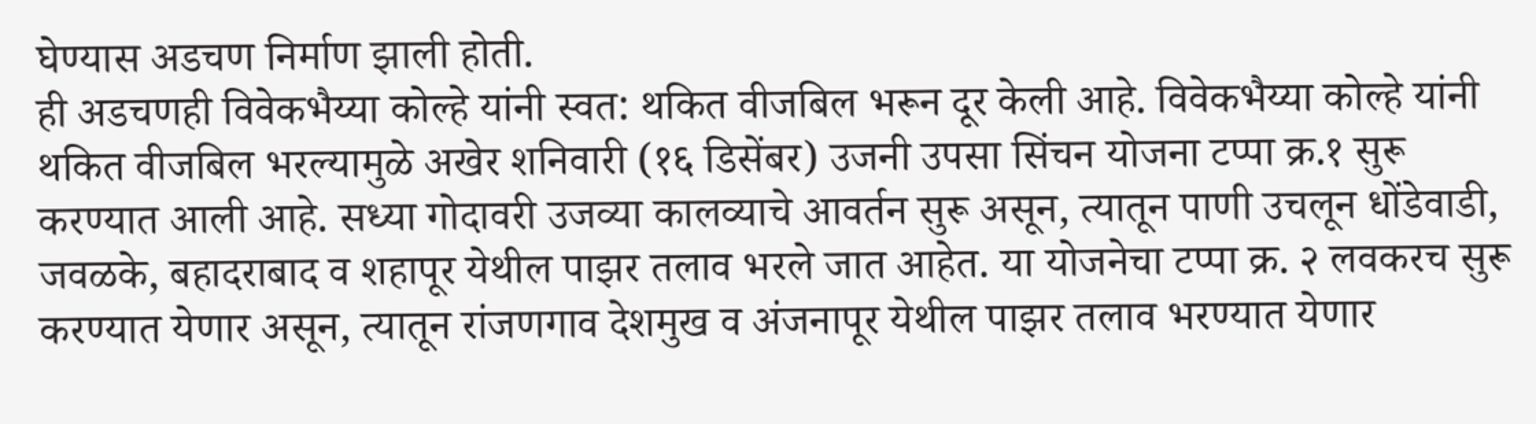घेण्यास अडचण निर्माण झाली होती.
ही अडचणही विवेकभैय्या कोल्हे यांनी स्वत: थकित वीजबिल भरून दूर केली आहे. विवेकभैय्या कोल्हे यांनी थकित वीजबिल भरल्यामुळे अखेर शनिवारी (१६ डिसेंबर) उजनी उपसा सिंचन योजना टप्पा क्र.१ सुरू करण्यात आली आहे. सध्या गोदावरी उजव्या कालव्याचे आवर्तन सुरू असून, त्यातून पाणी उचलून धोंडेवाडी, जवळके, बहादराबाद व शहापूर येथील पाझर तलाव भरले जात आहेत. या योजनेचा टप्पा क्र. २ लवकरच सुरू करण्यात येणार असून, त्यातून रांजणगाव देशमुख व अंजनापूर येथील पाझर तलाव भरण्यात येणार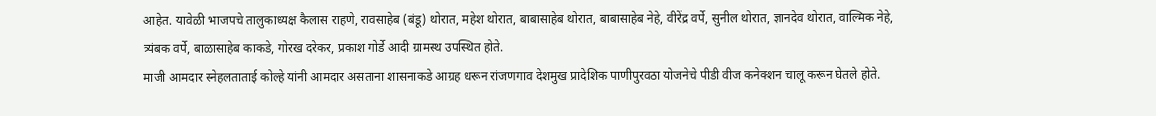आहेत. यावेळी भाजपचे तालुकाध्यक्ष कैलास राहणे, रावसाहेब (बंडू) थोरात, महेश थोरात, बाबासाहेब थोरात, बाबासाहेब नेहे, वीरेंद्र वर्पे, सुनील थोरात, ज्ञानदेव थोरात, वाल्मिक नेहे, त्र्यंबक वर्पे, बाळासाहेब काकडे, गोरख दरेकर, प्रकाश गोर्डे आदी ग्रामस्थ उपस्थित होते.
माजी आमदार स्नेहलताताई कोल्हे यांनी आमदार असताना शासनाकडे आग्रह धरून रांजणगाव देशमुख प्रादेशिक पाणीपुरवठा योजनेचे पीडी वीज कनेक्शन चालू करून घेतले होते.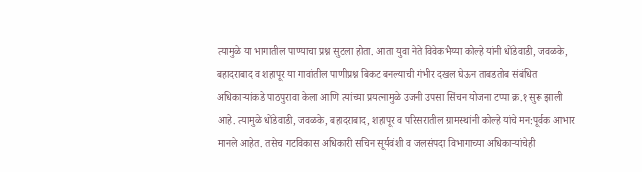त्यामुळे या भागातील पाण्याचा प्रश्न सुटला होता. आता युवा नेते विवेकभैय्या कोल्हे यांनी धोंडेवाडी, जवळके, बहादराबाद व शहापूर या गावांतील पाणीप्रश्न बिकट बनल्याची गंभीर दखल घेऊन ताबडतोब संबंधित अधिकाऱ्यांकडे पाठपुरावा केला आणि त्यांच्या प्रयत्नामुळे उजनी उपसा सिंचन योजना टप्पा क्र.१ सुरू झाली आहे. त्यामुळे धोंडेवाडी, जवळके, बहादराबाद, शहापूर व परिसरातील ग्रामस्थांनी कोल्हे यांचे मन:पूर्वक आभार मानले आहेत. तसेच गटविकास अधिकारी सचिन सूर्यवंशी व जलसंपदा विभागाच्या अधिकाऱ्यांचेही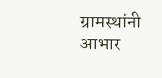ग्रामस्थांनी आभार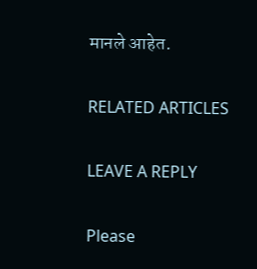मानले आहेत.

RELATED ARTICLES

LEAVE A REPLY

Please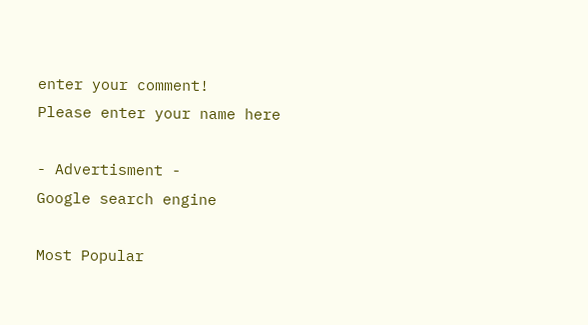enter your comment!
Please enter your name here

- Advertisment -
Google search engine

Most Popular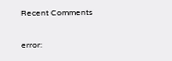Recent Comments

error: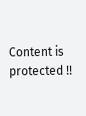Content is protected !!